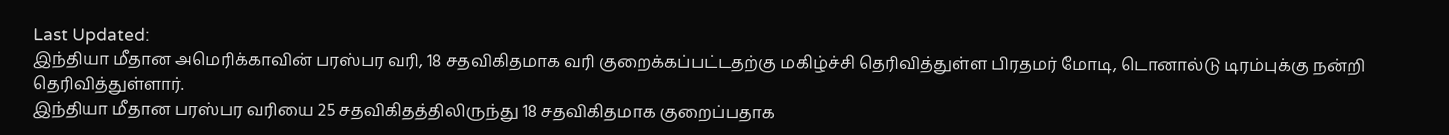Last Updated:
இந்தியா மீதான அமெரிக்காவின் பரஸ்பர வரி, 18 சதவிகிதமாக வரி குறைக்கப்பட்டதற்கு மகிழ்ச்சி தெரிவித்துள்ள பிரதமர் மோடி, டொனால்டு டிரம்புக்கு நன்றி தெரிவித்துள்ளார்.
இந்தியா மீதான பரஸ்பர வரியை 25 சதவிகிதத்திலிருந்து 18 சதவிகிதமாக குறைப்பதாக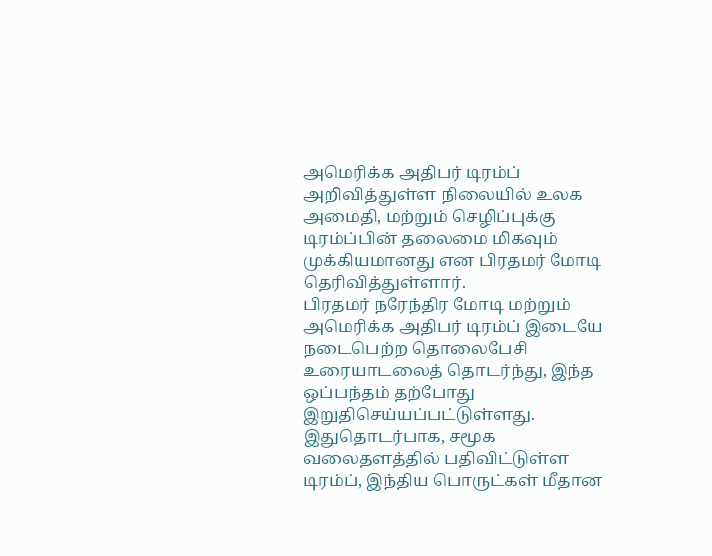அமெரிக்க அதிபர் டிரம்ப் அறிவித்துள்ள நிலையில் உலக அமைதி, மற்றும் செழிப்புக்கு டிரம்ப்பின் தலைமை மிகவும் முக்கியமானது என பிரதமர் மோடி தெரிவித்துள்ளார்.
பிரதமர் நரேந்திர மோடி மற்றும் அமெரிக்க அதிபர் டிரம்ப் இடையே நடைபெற்ற தொலைபேசி உரையாடலைத் தொடர்ந்து, இந்த ஒப்பந்தம் தற்போது இறுதிசெய்யப்பட்டுள்ளது. இதுதொடர்பாக, சமூக வலைதளத்தில் பதிவிட்டுள்ள டிரம்ப், இந்திய பொருட்கள் மீதான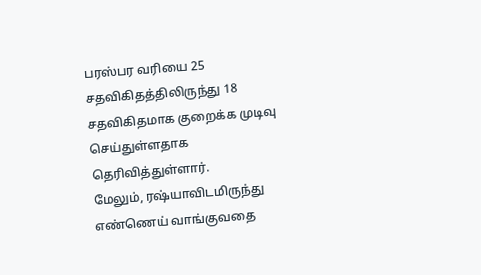பரஸ்பர வரியை 25 சதவிகிதத்திலிருந்து 18 சதவிகிதமாக குறைக்க முடிவு செய்துள்ளதாக தெரிவித்துள்ளார்.
மேலும், ரஷ்யாவிடமிருந்து எண்ணெய் வாங்குவதை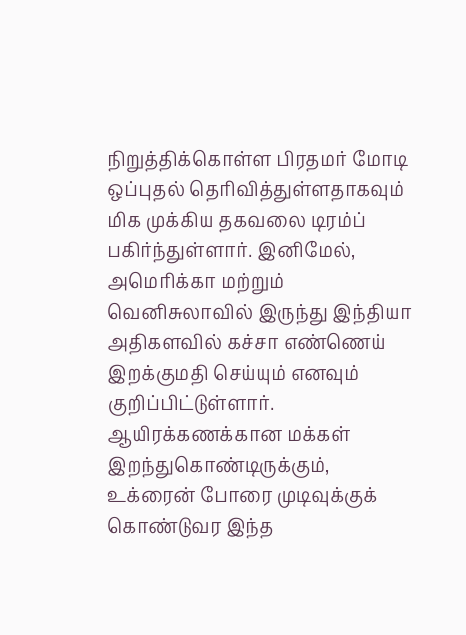நிறுத்திக்கொள்ள பிரதமர் மோடி ஒப்புதல் தெரிவித்துள்ளதாகவும் மிக முக்கிய தகவலை டிரம்ப் பகிர்ந்துள்ளார். இனிமேல், அமெரிக்கா மற்றும் வெனிசுலாவில் இருந்து இந்தியா அதிகளவில் கச்சா எண்ணெய் இறக்குமதி செய்யும் எனவும் குறிப்பிட்டுள்ளார். ஆயிரக்கணக்கான மக்கள் இறந்துகொண்டிருக்கும், உக்ரைன் போரை முடிவுக்குக் கொண்டுவர இந்த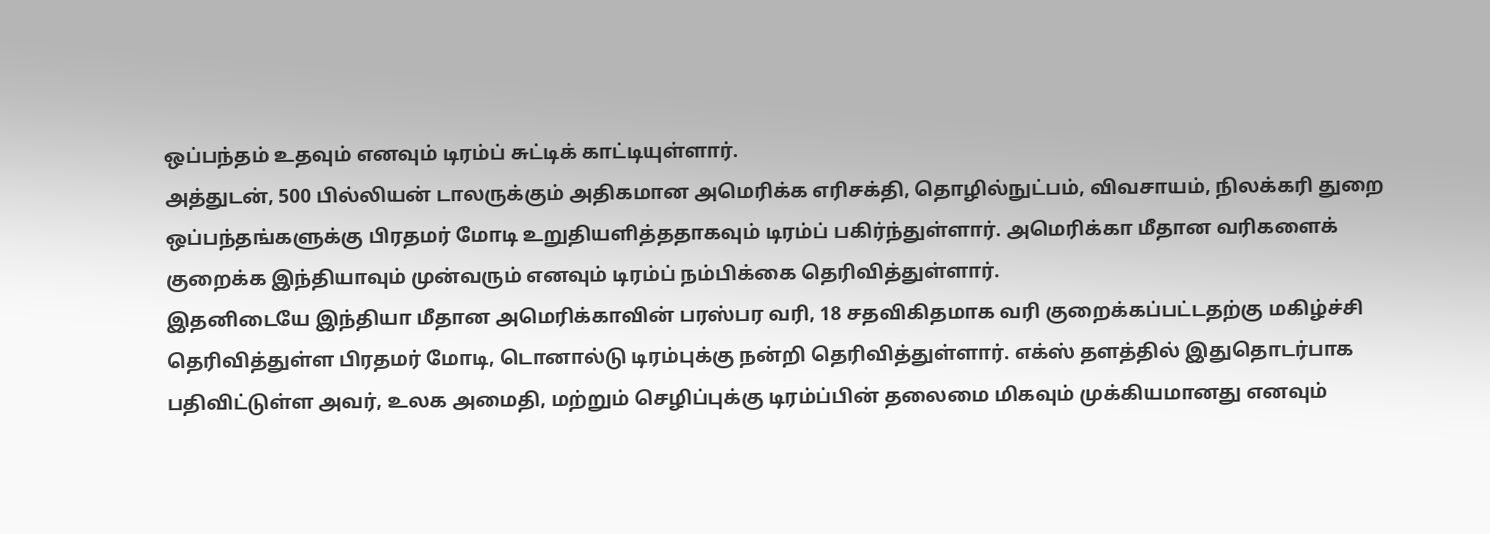ஒப்பந்தம் உதவும் எனவும் டிரம்ப் சுட்டிக் காட்டியுள்ளார்.
அத்துடன், 500 பில்லியன் டாலருக்கும் அதிகமான அமெரிக்க எரிசக்தி, தொழில்நுட்பம், விவசாயம், நிலக்கரி துறை ஒப்பந்தங்களுக்கு பிரதமர் மோடி உறுதியளித்ததாகவும் டிரம்ப் பகிர்ந்துள்ளார். அமெரிக்கா மீதான வரிகளைக் குறைக்க இந்தியாவும் முன்வரும் எனவும் டிரம்ப் நம்பிக்கை தெரிவித்துள்ளார்.
இதனிடையே இந்தியா மீதான அமெரிக்காவின் பரஸ்பர வரி, 18 சதவிகிதமாக வரி குறைக்கப்பட்டதற்கு மகிழ்ச்சி தெரிவித்துள்ள பிரதமர் மோடி, டொனால்டு டிரம்புக்கு நன்றி தெரிவித்துள்ளார். எக்ஸ் தளத்தில் இதுதொடர்பாக பதிவிட்டுள்ள அவர், உலக அமைதி, மற்றும் செழிப்புக்கு டிரம்ப்பின் தலைமை மிகவும் முக்கியமானது எனவும்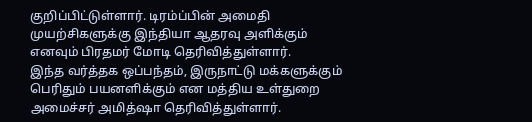குறிப்பிட்டுள்ளார். டிரம்ப்பின் அமைதி முயற்சிகளுக்கு இந்தியா ஆதரவு அளிக்கும் எனவும் பிரதமர் மோடி தெரிவித்துள்ளார்.
இந்த வர்த்தக ஒப்பந்தம், இருநாட்டு மக்களுக்கும் பெரிதும் பயனளிக்கும் என மத்திய உள்துறை அமைச்சர் அமித்ஷா தெரிவித்துள்ளார்.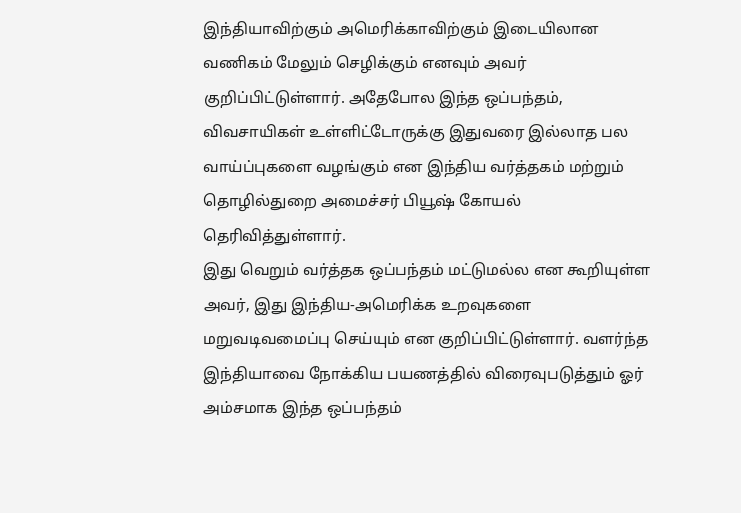இந்தியாவிற்கும் அமெரிக்காவிற்கும் இடையிலான வணிகம் மேலும் செழிக்கும் எனவும் அவர் குறிப்பிட்டுள்ளார். அதேபோல இந்த ஒப்பந்தம், விவசாயிகள் உள்ளிட்டோருக்கு இதுவரை இல்லாத பல வாய்ப்புகளை வழங்கும் என இந்திய வர்த்தகம் மற்றும் தொழில்துறை அமைச்சர் பியூஷ் கோயல் தெரிவித்துள்ளார்.
இது வெறும் வர்த்தக ஒப்பந்தம் மட்டுமல்ல என கூறியுள்ள அவர், இது இந்திய-அமெரிக்க உறவுகளை மறுவடிவமைப்பு செய்யும் என குறிப்பிட்டுள்ளார். வளர்ந்த இந்தியாவை நோக்கிய பயணத்தில் விரைவுபடுத்தும் ஓர் அம்சமாக இந்த ஒப்பந்தம்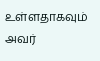உள்ளதாகவும் அவர்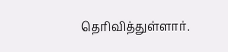தெரிவித்துள்ளார்.